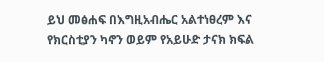ይህ መፅሐፍ በእግዚአብሔር አልተነፀረም እና የክርስቲያን ካኖን ወይም የአይሁድ ታናክ ክፍል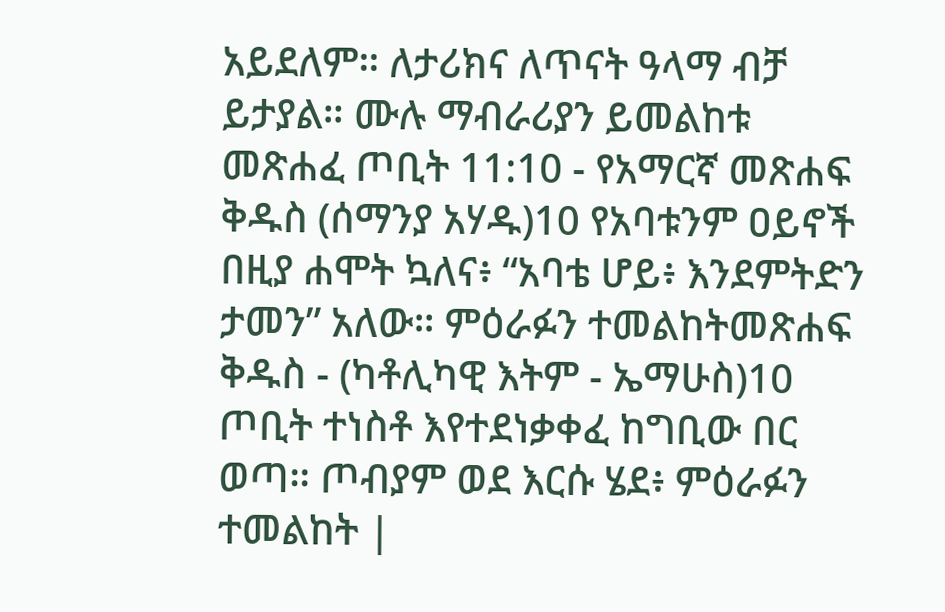አይደለም። ለታሪክና ለጥናት ዓላማ ብቻ ይታያል። ሙሉ ማብራሪያን ይመልከቱ መጽሐፈ ጦቢት 11:10 - የአማርኛ መጽሐፍ ቅዱስ (ሰማንያ አሃዱ)10 የአባቱንም ዐይኖች በዚያ ሐሞት ኳለና፥ “አባቴ ሆይ፥ እንደምትድን ታመን” አለው። ምዕራፉን ተመልከትመጽሐፍ ቅዱስ - (ካቶሊካዊ እትም - ኤማሁስ)10 ጦቢት ተነስቶ እየተደነቃቀፈ ከግቢው በር ወጣ። ጦብያም ወደ እርሱ ሄደ፥ ምዕራፉን ተመልከት |